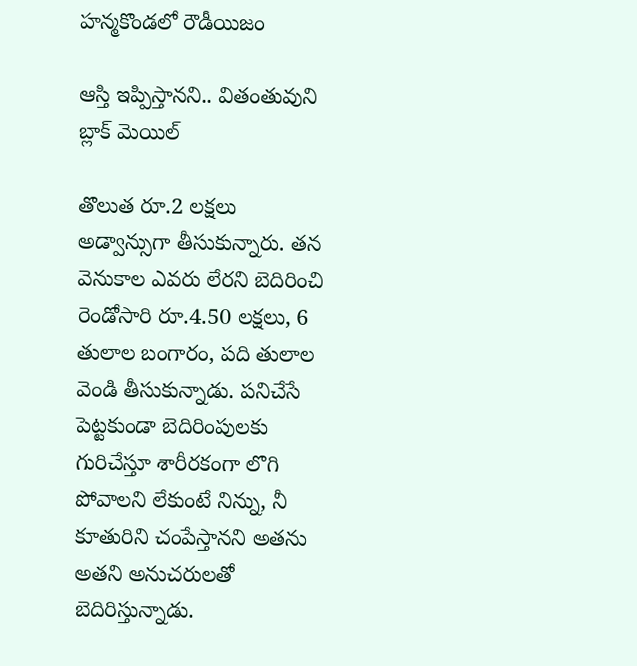హన్మకొండలో రౌడీయిజం

ఆస్తి ఇప్పిస్తానని.. వితంతువుని బ్లాక్ మెయిల్

తొలుత రూ.2 లక్షలు అడ్వాన్సుగా తీసుకున్నారు. తన వెనుకాల ఎవరు లేరని బెదిరించి రెండోసారి రూ.4.50 లక్షలు, 6 తులాల బంగారం, పది తులాల వెండి తీసుకున్నాడు. పనిచేసే పెట్టకుండా బెదిరింపులకు గురిచేస్తూ శారీరకంగా లొగి పోవాలని లేకుంటే నిన్ను, నీ కూతురిని చంపేస్తానని అతను అతని అనుచరులతో బెదిరిస్తున్నాడు.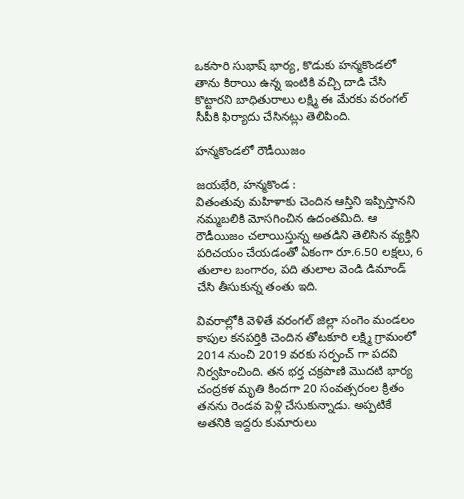ఒకసారి సుభాష్ భార్య, కొడుకు హన్మకొండలో తాను కిరాయి ఉన్న ఇంటికి వచ్చి దాడి చేసి కొట్టారని బాధితురాలు లక్ష్మి ఈ మేరకు వరంగల్ సీపీకి ఫిర్యాదు చేసినట్లు తెలిపింది.

హన్మకొండలో రౌడీయిజం

జయభేరి, హన్మకొండ :
వితంతువు మహిళాకు చెందిన ఆస్తిని ఇప్పిస్తానని నమ్మబలికి మోసగించిన ఉదంతమిది. ఆ రౌడీయిజం చలాయిస్తున్న అతడిని తెలిసిన వ్యక్తిని పరిచయం చేయడంతో ఏకంగా రూ.6.50 లక్షలు, 6 తులాల బంగారం, పది తులాల వెండి డిమాండ్ చేసి తీసుకున్న తంతు ఇది.

వివరాల్లోకి వెళితే వరంగల్ జిల్లా సంగెం మండలం కాపుల కనపర్తికి చెందిన తోటకూరి లక్ష్మి గ్రామంలో 2014 నుంచి 2019 వరకు సర్పంచ్ గా పదవి నిర్వహించింది. తన భర్త చక్రపాణి మొదటి భార్య చంద్రకళ మృతి కిందగా 20 సంవత్సరంల క్రితం తనను రెండవ పెళ్లి చేసుకున్నాడు. అప్పటికే అతనికి ఇద్దరు కుమారులు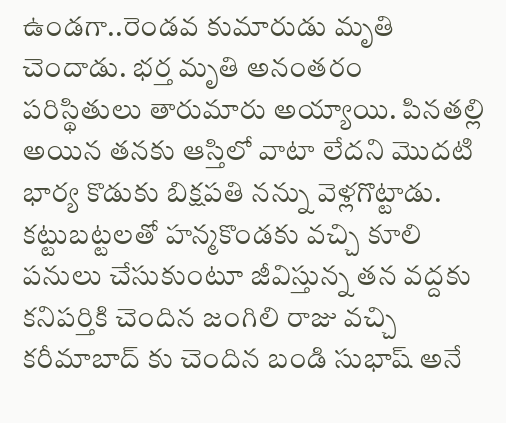ఉండగా..రెండవ కుమారుడు మృతి చెందాడు. భర్త మృతి అనంతరం పరిస్థితులు తారుమారు అయ్యాయి. పినతల్లి అయిన తనకు ఆస్తిలో వాటా లేదని మొదటి భార్య కొడుకు బిక్షపతి నన్ను వెళ్లగొట్టాడు. కట్టుబట్టలతో హన్మకొండకు వచ్చి కూలి పనులు చేసుకుంటూ జీవిస్తున్న తన వద్దకు కనిపర్తికి చెందిన జంగిలి రాజు వచ్చి కరీమాబాద్ కు చెందిన బండి సుభాష్ అనే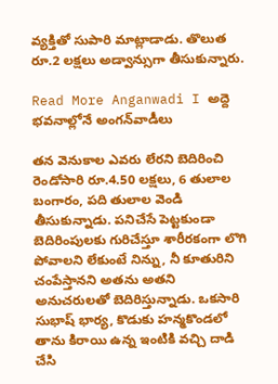వ్యక్తితో సుపారి మాట్లాడాడు. తొలుత రూ.2 లక్షలు అడ్వాన్సుగా తీసుకున్నారు.

Read More Anganwadi I అద్దె భ‌వ‌నాల్లోనే అంగ‌న్‌వాడీలు

తన వెనుకాల ఎవరు లేరని బెదిరించి రెండోసారి రూ.4.50 లక్షలు, 6 తులాల బంగారం, పది తులాల వెండి తీసుకున్నాడు. పనిచేసే పెట్టకుండా బెదిరింపులకు గురిచేస్తూ శారీరకంగా లొగి పోవాలని లేకుంటే నిన్ను, నీ కూతురిని చంపేస్తానని అతను అతని అనుచరులతో బెదిరిస్తున్నాడు. ఒకసారి సుభాష్ భార్య, కొడుకు హన్మకొండలో తాను కిరాయి ఉన్న ఇంటికి వచ్చి దాడి చేసి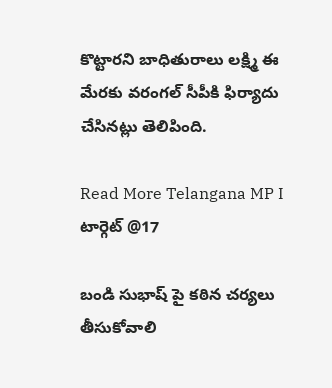కొట్టారని బాధితురాలు లక్ష్మి ఈ మేరకు వరంగల్ సీపీకి ఫిర్యాదు చేసినట్లు తెలిపింది.

Read More Telangana MP I టార్గెట్ @17

బండి సుభాష్ పై కఠిన చర్యలు తీసుకోవాలి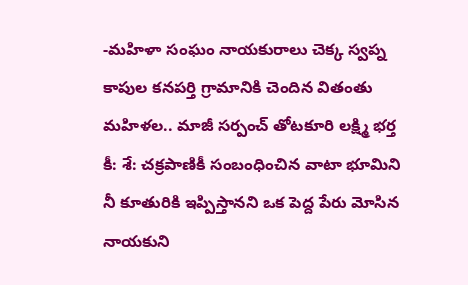-మహిళా సంఘం నాయకురాలు చెక్క స్వప్న
కాపుల కనపర్తి గ్రామానికి చెందిన వితంతు మహిళల.. మాజీ సర్పంచ్ తోటకూరి లక్ష్మి భర్త కీ: శే: చక్రపాణికీ సంబంధించిన వాటా భూమిని నీ కూతురికి ఇప్పిస్తానని ఒక పెద్ద పేరు మోసిన నాయకుని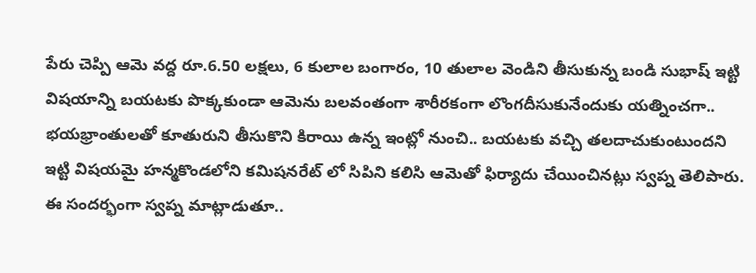పేరు చెప్పి ఆమె వద్ద రూ.6.50 లక్షలు, 6 కులాల బంగారం, 10 తులాల వెండిని తీసుకున్న బండి సుభాష్ ఇట్టి విషయాన్ని బయటకు పొక్కకుండా ఆమెను బలవంతంగా శారీరకంగా లొంగదీసుకునేందుకు యత్నించగా.. భయభ్రాంతులతో కూతురుని తీసుకొని కిరాయి ఉన్న ఇంట్లో నుంచి.. బయటకు వచ్చి తలదాచుకుంటుందని ఇట్టి విషయమై హన్మకొండలోని కమిషనరేట్ లో సిపిని కలిసి ఆమెతో ఫిర్యాదు చేయించినట్లు స్వప్న తెలిపారు. ఈ సందర్భంగా స్వప్న మాట్లాడుతూ..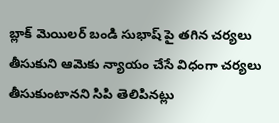బ్లాక్ మెయిలర్ బండి సుభాష్ పై తగిన చర్యలు తీసుకుని ఆమెకు న్యాయం చేసే విధంగా చర్యలు తీసుకుంటానని సిపి తెలిపినట్లు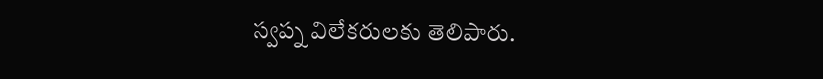స్వప్న విలేకరులకు తెలిపారు.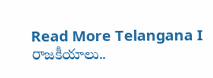Read More Telangana I రాజకీయాలు..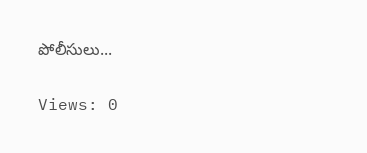పోలీసులు...

Views: 0